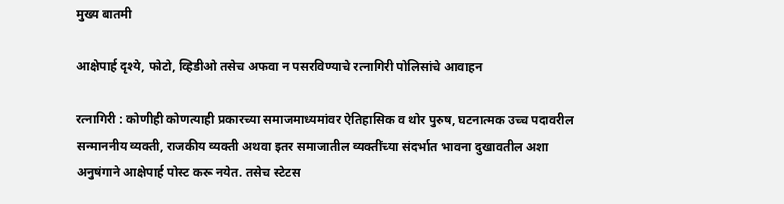मुख्य बातमी

आक्षेपार्ह दृश्ये, फोटो, व्हिडीओ तसेच अफवा न पसरविण्याचे रत्नागिरी पोलिसांचे आवाहन

रत्नागिरी : कोणीही कोणत्याही प्रकारच्या समाजमाध्यमांवर ऐतिहासिक व थोर पुरुष, घटनात्मक उच्च पदावरील सन्माननीय व्यक्ती, राजकीय व्यक्ती अथवा इतर समाजातील व्यक्तींच्या संदर्भात भावना दुखावतील अशा अनुषंगाने आक्षेपार्ह पोस्ट करू नयेत. तसेच स्टेटस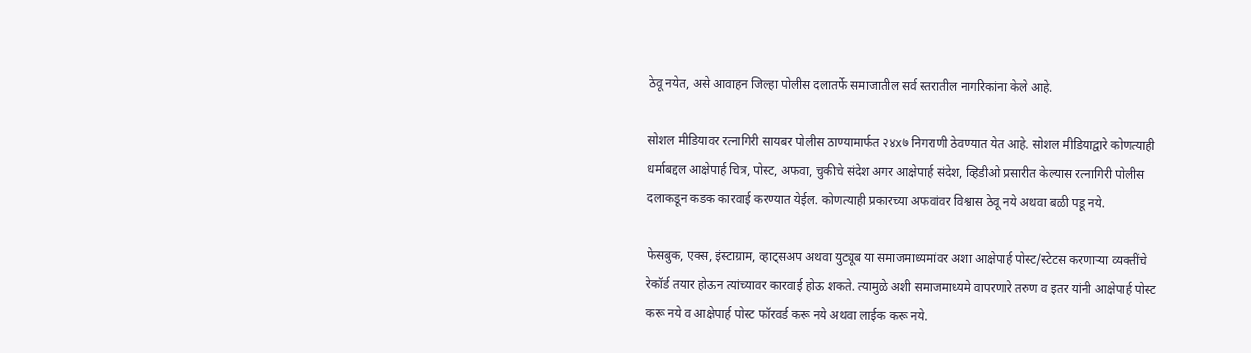ठेवू नयेत, असे आवाहन जिल्हा पोलीस दलातर्फे समाजातील सर्व स्तरातील नागरिकांना केले आहे.

सोशल मीडियावर रत्नागिरी सायबर पोलीस ठाण्यामार्फत २४x७ निगराणी ठेवण्यात येत आहे. सोशल मीडियाद्वारे कोणत्याही धर्माबद्दल आक्षेपार्ह चित्र, पोस्ट, अफवा, चुकीचे संदेश अगर आक्षेपार्ह संदेश, व्हिडीओ प्रसारीत केल्यास रत्नागिरी पोलीस दलाकडून कडक कारवाई करण्यात येईल. कोणत्याही प्रकारच्या अफवांवर विश्वास ठेवू नये अथवा बळी पडू नये.

फेसबुक, एक्स, इंस्टाग्राम, व्हाट्सअप अथवा युट्यूब या समाजमाध्यमांवर अशा आक्षेपार्ह पोस्ट/स्टेटस करणाऱ्या व्यक्तींचे रेकॉर्ड तयार होऊन त्यांच्यावर कारवाई होऊ शकते. त्यामुळे अशी समाजमाध्यमे वापरणारे तरुण व इतर यांनी आक्षेपार्ह पोस्ट करू नये व आक्षेपार्ह पोस्ट फॉरवर्ड करू नये अथवा लाईक करू नये.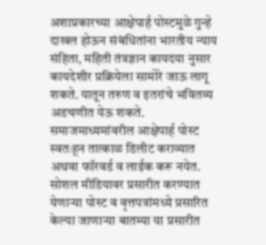अशाप्रकारच्या आक्षेपार्ह पोस्टमुळे गुन्हे दाखल होऊन संबंधितांना भारतीय न्याय संहिता, महिती तंत्रज्ञान कायदया नुसार कायदेशीर प्रक्रियेला सामोरे जाऊ लागू शकते. यातून तरुण व इतरांचे भवितव्य अडचणीत येऊ शकते. समाजमाध्यमांवरील आक्षेपार्ह पोस्ट स्वतःहून तात्काळ डिलीट कराव्यात अथवा फॉरवर्ड व लाईक करू नयेत. सोशल मीडियावर प्रसारीत करण्यात येणाऱ्या पोस्ट व वृत्तपत्रांमध्ये प्रसारित केल्या जाणाऱ्या बातम्या या प्रसारीत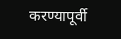करण्यापूर्वी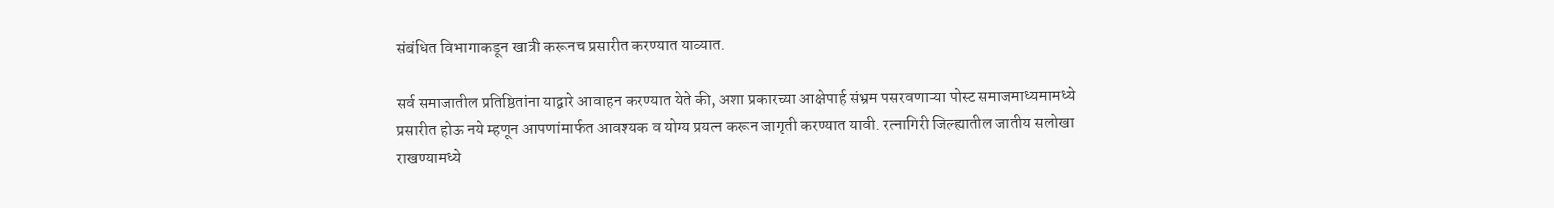संबंधित विभागाकडून खात्री करूनच प्रसारीत करण्यात याव्यात.

सर्व समाजातील प्रतिष्ठितांना याद्वारे आवाहन करण्यात येते की, अशा प्रकारच्या आक्षेपार्ह संभ्रम पसरवणाऱ्या पोस्ट समाजमाध्यमामध्ये प्रसारीत होऊ नये म्हणून आपणांमार्फत आवश्यक व योग्य प्रयत्न करून जागृती करण्यात यावी. रत्नागिरी जिल्ह्यातील जातीय सलोखा राखण्यामध्ये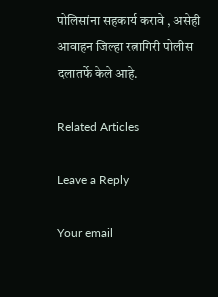पोलिसांना सहकार्य करावे , असेही आवाहन जिल्हा रत्नागिरी पोलीस दलातर्फे केले आहे.

Related Articles

Leave a Reply

Your email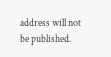address will not be published.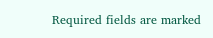Required fields are marked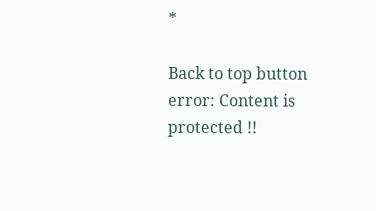*

Back to top button
error: Content is protected !!